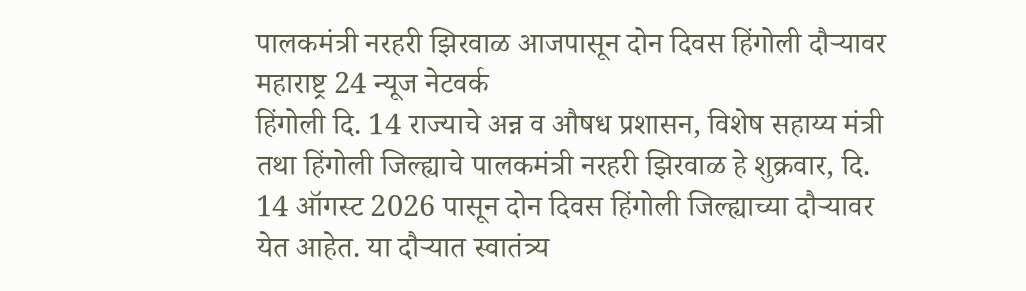पालकमंत्री नरहरी झिरवाळ आजपासून दोन दिवस हिंगोली दौऱ्यावर
महाराष्ट्र 24 न्यूज नेटवर्क
हिंगोली दि. 14 राज्याचे अन्न व औषध प्रशासन, विशेष सहाय्य मंत्री तथा हिंगोली जिल्ह्याचे पालकमंत्री नरहरी झिरवाळ हे शुक्रवार, दि. 14 ऑगस्ट 2026 पासून दोन दिवस हिंगोली जिल्ह्याच्या दौऱ्यावर येत आहेत. या दौऱ्यात स्वातंत्र्य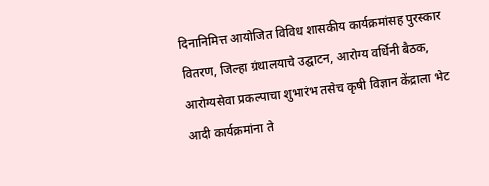दिनानिमित्त आयोजित विविध शासकीय कार्यक्रमांसह पुरस्कार वितरण, जिल्हा ग्रंथालयाचे उद्घाटन, आरोग्य वर्धिनी बैठक, आरोग्यसेवा प्रकल्पाचा शुभारंभ तसेच कृषी विज्ञान केंद्राला भेट आदी कार्यक्रमांना ते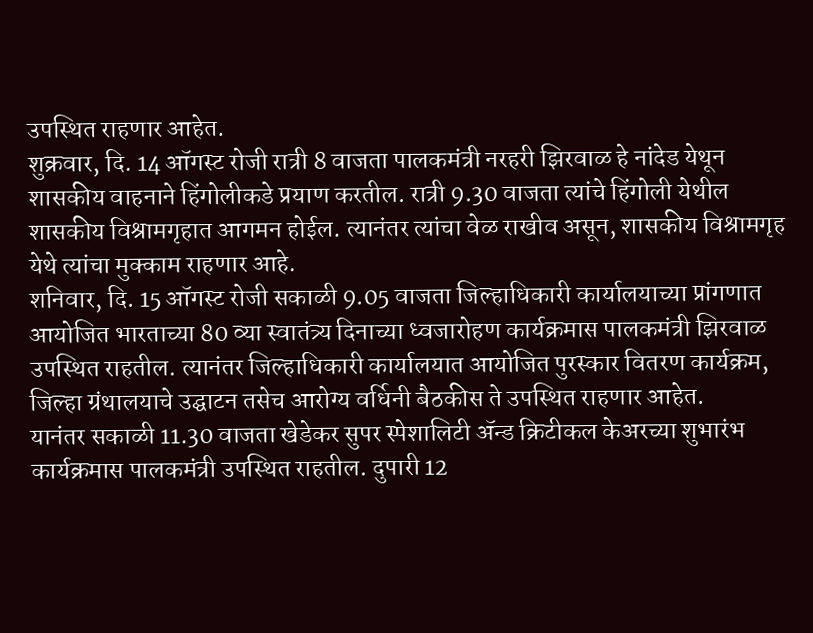उपस्थित राहणार आहेत.
शुक्रवार, दि. 14 ऑगस्ट रोजी रात्री 8 वाजता पालकमंत्री नरहरी झिरवाळ हे नांदेड येथून शासकीय वाहनाने हिंगोलीकडे प्रयाण करतील. रात्री 9.30 वाजता त्यांचे हिंगोली येथील शासकीय विश्रामगृहात आगमन होईल. त्यानंतर त्यांचा वेळ राखीव असून, शासकीय विश्रामगृह येथे त्यांचा मुक्काम राहणार आहे.
शनिवार, दि. 15 ऑगस्ट रोजी सकाळी 9.05 वाजता जिल्हाधिकारी कार्यालयाच्या प्रांगणात आयोजित भारताच्या 80 व्या स्वातंत्र्य दिनाच्या ध्वजारोहण कार्यक्रमास पालकमंत्री झिरवाळ उपस्थित राहतील. त्यानंतर जिल्हाधिकारी कार्यालयात आयोजित पुरस्कार वितरण कार्यक्रम, जिल्हा ग्रंथालयाचे उद्घाटन तसेच आरोग्य वर्धिनी बैठकीस ते उपस्थित राहणार आहेत.
यानंतर सकाळी 11.30 वाजता खेडेकर सुपर स्पेशालिटी ॲन्ड क्रिटीकल केअरच्या शुभारंभ कार्यक्रमास पालकमंत्री उपस्थित राहतील. दुपारी 12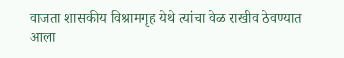वाजता शासकीय विश्रामगृह येथे त्यांचा वेळ राखीव ठेवण्यात आला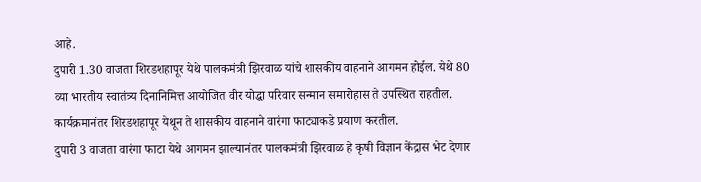आहे.
दुपारी 1.30 वाजता शिरडशहापूर येथे पालकमंत्री झिरवाळ यांचे शासकीय वाहनाने आगमन होईल. येथे 80 व्या भारतीय स्वातंत्र्य दिनानिमित्त आयोजित वीर योद्धा परिवार सन्मान समारोहास ते उपस्थित राहतील. कार्यक्रमानंतर शिरडशहापूर येथून ते शासकीय वाहनाने वारंगा फाट्याकडे प्रयाण करतील.
दुपारी 3 वाजता वारंगा फाटा येथे आगमन झाल्यानंतर पालकमंत्री झिरवाळ हे कृषी विज्ञान केंद्रास भेट देणार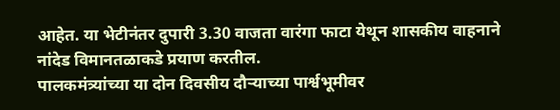आहेत. या भेटीनंतर दुपारी 3.30 वाजता वारंगा फाटा येथून शासकीय वाहनाने नांदेड विमानतळाकडे प्रयाण करतील.
पालकमंत्र्यांच्या या दोन दिवसीय दौऱ्याच्या पार्श्वभूमीवर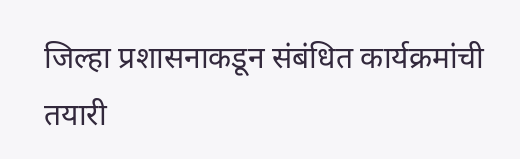जिल्हा प्रशासनाकडून संबंधित कार्यक्रमांची तयारी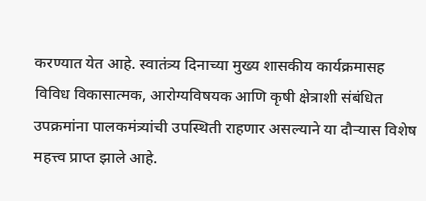करण्यात येत आहे. स्वातंत्र्य दिनाच्या मुख्य शासकीय कार्यक्रमासह विविध विकासात्मक, आरोग्यविषयक आणि कृषी क्षेत्राशी संबंधित उपक्रमांना पालकमंत्र्यांची उपस्थिती राहणार असल्याने या दौऱ्यास विशेष महत्त्व प्राप्त झाले आहे.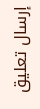إرسال تعليق